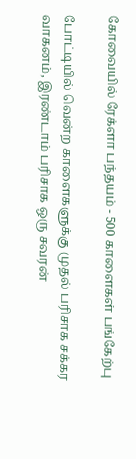கோவையில் ரேக்ளா பந்தயம் - 500 காளைகள் பங்கேற்பு

போட்டியில் வென்ற காளைகளுக்கு முதல் பரிசாக சக்கர வாகனம், இரண்டாம் பரிசாக ஒரு சவரன்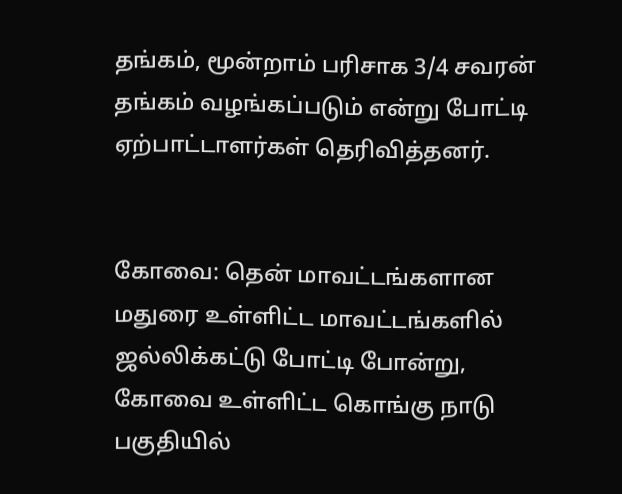தங்கம், மூன்றாம் பரிசாக 3/4 சவரன் தங்கம் வழங்கப்படும் என்று போட்டி ஏற்பாட்டாளர்கள் தெரிவித்தனர்.


கோவை: தென் மாவட்டங்களான மதுரை உள்ளிட்ட மாவட்டங்களில் ஜல்லிக்கட்டு போட்டி போன்று, கோவை உள்ளிட்ட கொங்கு நாடு பகுதியில்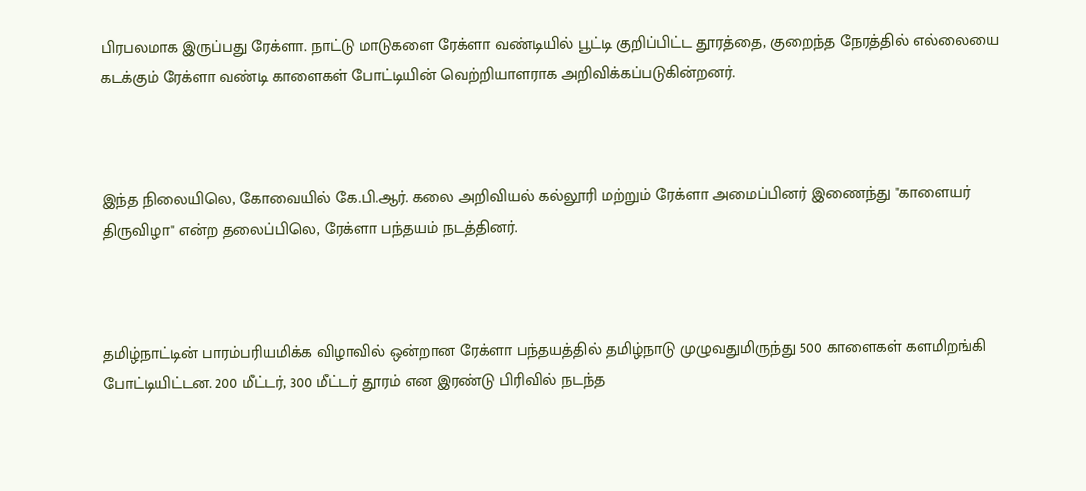பிரபலமாக இருப்பது ரேக்ளா. நாட்டு மாடுகளை ரேக்ளா வண்டியில் பூட்டி குறிப்பிட்ட தூரத்தை, குறைந்த நேரத்தில் எல்லையை கடக்கும் ரேக்ளா வண்டி காளைகள் போட்டியின் வெற்றியாளராக அறிவிக்கப்படுகின்றனர்.



இந்த நிலையிலெ, கோவையில் கே.பி.ஆர். கலை அறிவியல் கல்லூரி மற்றும் ரேக்ளா அமைப்பினர் இணைந்து "காளையர் திருவிழா" என்ற தலைப்பிலெ, ரேக்ளா பந்தயம் நடத்தினர்.



தமிழ்நாட்டின் பாரம்பரியமிக்க விழாவில் ஒன்றான ரேக்ளா பந்தயத்தில் தமிழ்நாடு முழுவதுமிருந்து 500 காளைகள் களமிறங்கி போட்டியிட்டன. 200 மீட்டர், 300 மீட்டர் தூரம் என இரண்டு பிரிவில் நடந்த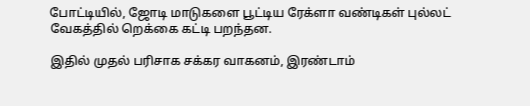போட்டியில், ஜோடி மாடுகளை பூட்டிய ரேக்ளா வண்டிகள் புல்லட் வேகத்தில் றெக்கை கட்டி பறந்தன.

இதில் முதல் பரிசாக சக்கர வாகனம், இரண்டாம்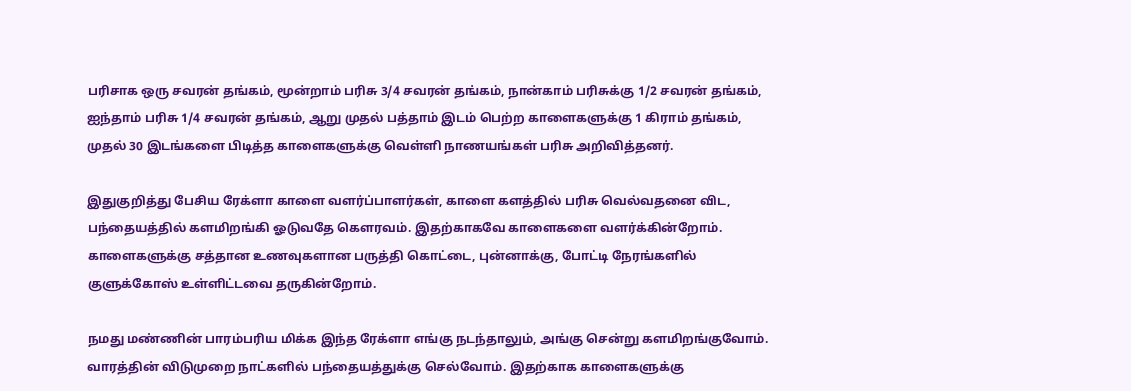பரிசாக ஒரு சவரன் தங்கம், மூன்றாம் பரிசு 3/4 சவரன் தங்கம், நான்காம் பரிசுக்கு 1/2 சவரன் தங்கம், ஐந்தாம் பரிசு 1/4 சவரன் தங்கம், ஆறு முதல் பத்தாம் இடம் பெற்ற காளைகளுக்கு 1 கிராம் தங்கம், முதல் 30 இடங்களை பிடித்த காளைகளுக்கு வெள்ளி நாணயங்கள் பரிசு அறிவித்தனர்.

இதுகுறித்து பேசிய ரேக்ளா காளை வளர்ப்பாளர்கள், காளை களத்தில் பரிசு வெல்வதனை விட, பந்தையத்தில் களமிறங்கி ஓடுவதே கெளரவம். இதற்காகவே காளைகளை வளர்க்கின்றோம். காளைகளுக்கு சத்தான உணவுகளான பருத்தி கொட்டை, புன்னாக்கு, போட்டி நேரங்களில் குளுக்கோஸ் உள்ளிட்டவை தருகின்றோம்.

நமது மண்ணின் பாரம்பரிய மிக்க இந்த ரேக்ளா எங்கு நடந்தாலும், அங்கு சென்று களமிறங்குவோம். வாரத்தின் விடுமுறை நாட்களில் பந்தையத்துக்கு செல்வோம். இதற்காக காளைகளுக்கு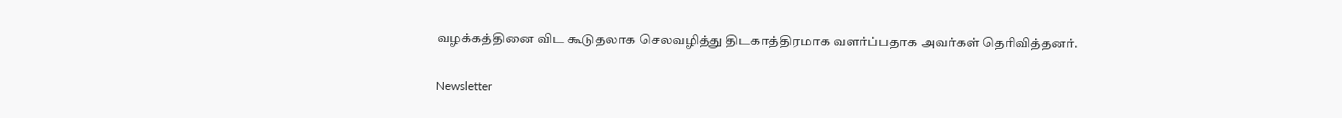வழக்கத்தினை விட கூடுதலாக செலவழித்து திடகாத்திரமாக வளர்ப்பதாக அவர்கள் தெரிவித்தனர்.

Newsletter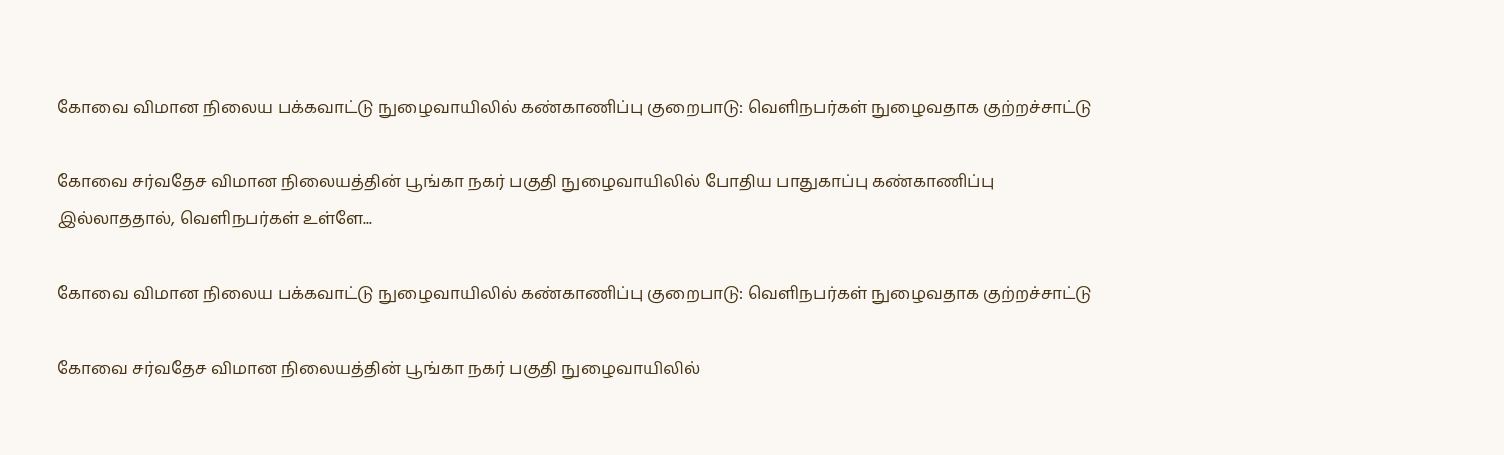கோவை விமான நிலைய பக்கவாட்டு நுழைவாயிலில் கண்காணிப்பு குறைபாடு: வெளிநபர்கள் நுழைவதாக குற்றச்சாட்டு

கோவை சர்வதேச விமான நிலையத்தின் பூங்கா நகர் பகுதி நுழைவாயிலில் போதிய பாதுகாப்பு கண்காணிப்பு இல்லாததால், வெளிநபர்கள் உள்ளே...

கோவை விமான நிலைய பக்கவாட்டு நுழைவாயிலில் கண்காணிப்பு குறைபாடு: வெளிநபர்கள் நுழைவதாக குற்றச்சாட்டு

கோவை சர்வதேச விமான நிலையத்தின் பூங்கா நகர் பகுதி நுழைவாயிலில்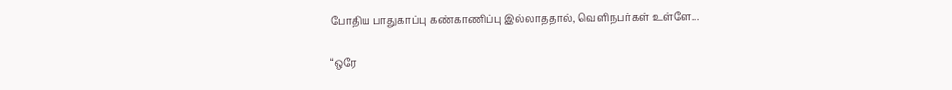போதிய பாதுகாப்பு கண்காணிப்பு இல்லாததால், வெளிநபர்கள் உள்ளே...

“ஒரே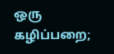ஒரு கழிப்பறை;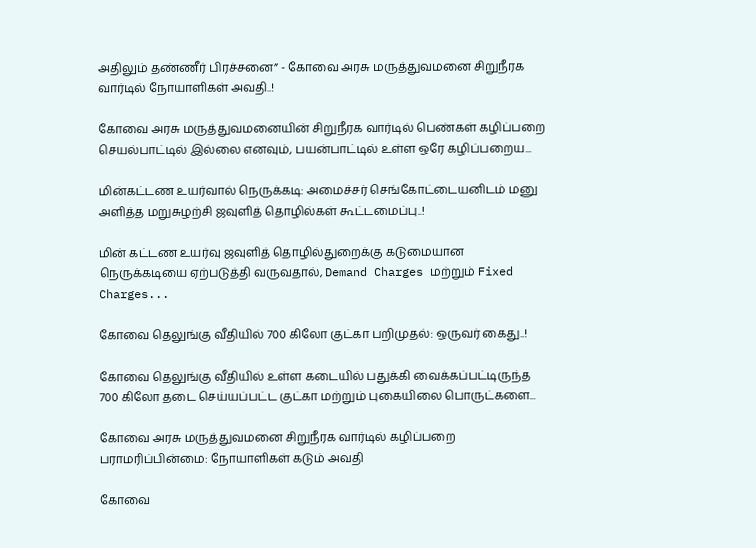அதிலும் தண்ணீர் பிரச்சனை” - கோவை அரசு மருத்துவமனை சிறுநீரக வார்டில் நோயாளிகள் அவதி..!

கோவை அரசு மருத்துவமனையின் சிறுநீரக வார்டில் பெண்கள் கழிப்பறை செயல்பாட்டில் இல்லை எனவும், பயன்பாட்டில் உள்ள ஒரே கழிப்பறைய...

மின்கட்டண உயர்வால் நெருக்கடி: அமைச்சர் செங்கோட்டையனிடம் மனு அளித்த மறுசுழற்சி ஜவுளித் தொழில்கள் கூட்டமைப்பு..!

மின் கட்டண உயர்வு ஜவுளித் தொழில்துறைக்கு கடுமையான நெருக்கடியை ஏற்படுத்தி வருவதால், Demand Charges மற்றும் Fixed Charges...

கோவை தெலுங்கு வீதியில் 700 கிலோ குட்கா பறிமுதல்: ஒருவர் கைது..!

கோவை தெலுங்கு வீதியில் உள்ள கடையில் பதுக்கி வைக்கப்பட்டிருந்த 700 கிலோ தடை செய்யப்பட்ட குட்கா மற்றும் புகையிலை பொருட்களை...

கோவை அரசு மருத்துவமனை சிறுநீரக வார்டில் கழிப்பறை பராமரிப்பின்மை: நோயாளிகள் கடும் அவதி

கோவை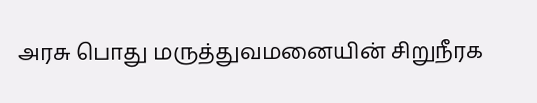அரசு பொது மருத்துவமனையின் சிறுநீரக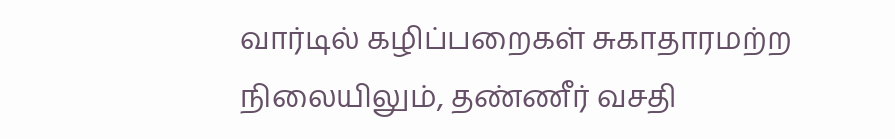வார்டில் கழிப்பறைகள் சுகாதாரமற்ற நிலையிலும், தண்ணீர் வசதி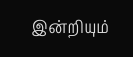இன்றியும்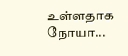உள்ளதாக நோயா...